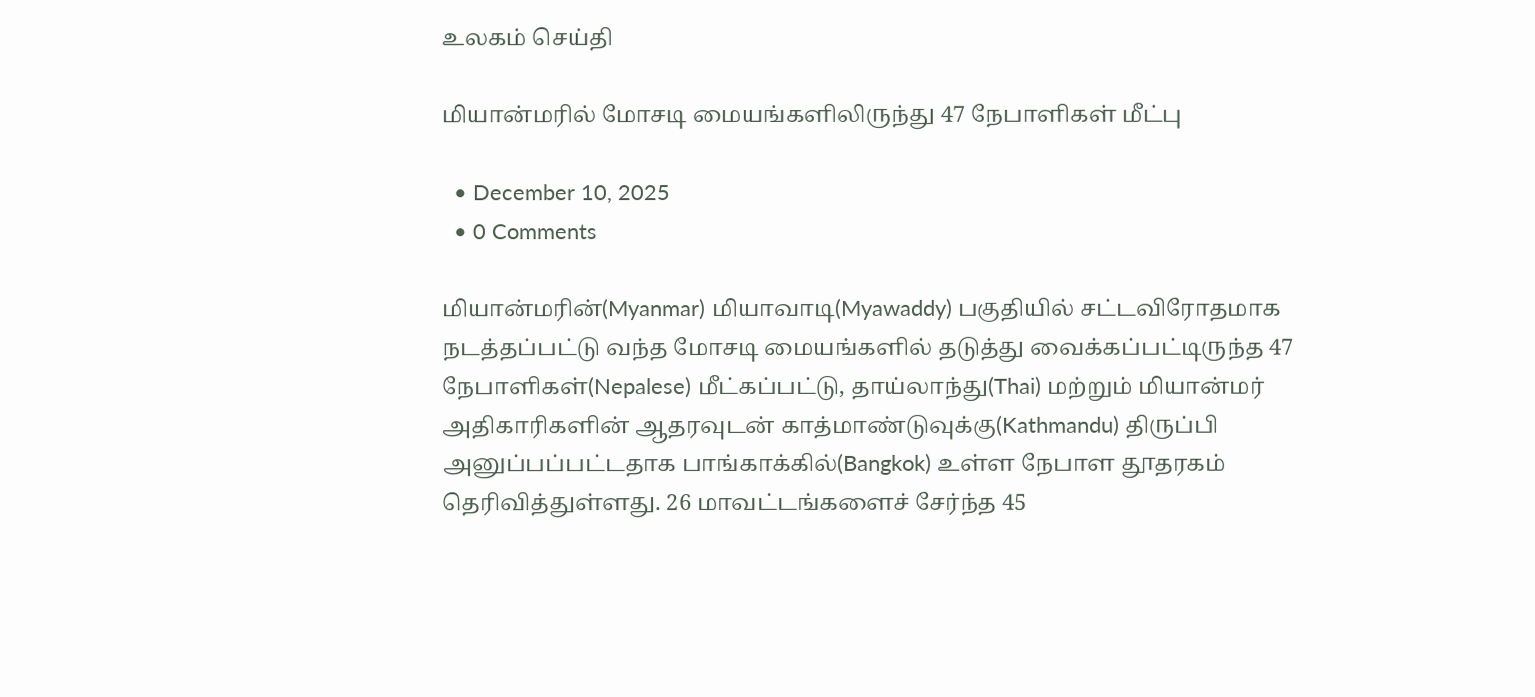உலகம் செய்தி

மியான்மரில் மோசடி மையங்களிலிருந்து 47 நேபாளிகள் மீட்பு

  • December 10, 2025
  • 0 Comments

மியான்மரின்(Myanmar) மியாவாடி(Myawaddy) பகுதியில் சட்டவிரோதமாக நடத்தப்பட்டு வந்த மோசடி மையங்களில் தடுத்து வைக்கப்பட்டிருந்த 47 நேபாளிகள்(Nepalese) மீட்கப்பட்டு, தாய்லாந்து(Thai) மற்றும் மியான்மர் அதிகாரிகளின் ஆதரவுடன் காத்மாண்டுவுக்கு(Kathmandu) திருப்பி அனுப்பப்பட்டதாக பாங்காக்கில்(Bangkok) உள்ள நேபாள தூதரகம் தெரிவித்துள்ளது. 26 மாவட்டங்களைச் சேர்ந்த 45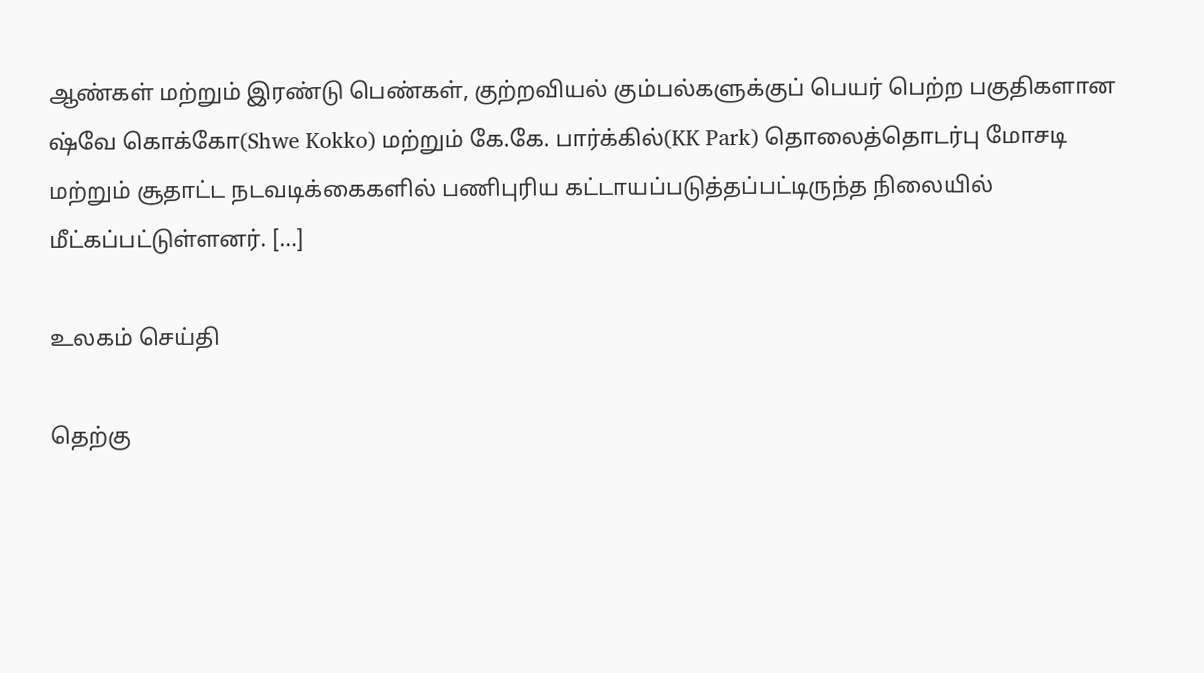ஆண்கள் மற்றும் இரண்டு பெண்கள், குற்றவியல் கும்பல்களுக்குப் பெயர் பெற்ற பகுதிகளான ஷ்வே கொக்கோ(Shwe Kokko) மற்றும் கே.கே. பார்க்கில்(KK Park) தொலைத்தொடர்பு மோசடி மற்றும் சூதாட்ட நடவடிக்கைகளில் பணிபுரிய கட்டாயப்படுத்தப்பட்டிருந்த நிலையில் மீட்கப்பட்டுள்ளனர். […]

உலகம் செய்தி

தெற்கு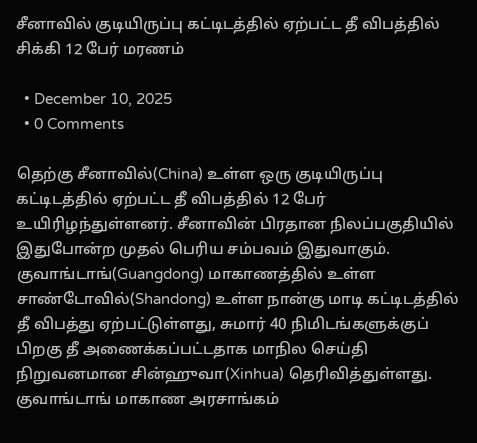சீனாவில் குடியிருப்பு கட்டிடத்தில் ஏற்பட்ட தீ விபத்தில் சிக்கி 12 பேர் மரணம்

  • December 10, 2025
  • 0 Comments

தெற்கு சீனாவில்(China) உள்ள ஒரு குடியிருப்பு கட்டிடத்தில் ஏற்பட்ட தீ விபத்தில் 12 பேர் உயிரிழந்துள்ளனர். சீனாவின் பிரதான நிலப்பகுதியில் இதுபோன்ற முதல் பெரிய சம்பவம் இதுவாகும். குவாங்டாங்(Guangdong) மாகாணத்தில் உள்ள சாண்டோவில்(Shandong) உள்ள நான்கு மாடி கட்டிடத்தில் தீ விபத்து ஏற்பட்டுள்ளது, சுமார் 40 நிமிடங்களுக்குப் பிறகு தீ அணைக்கப்பட்டதாக மாநில செய்தி நிறுவனமான சின்ஹுவா(Xinhua) தெரிவித்துள்ளது. குவாங்டாங் மாகாண அரசாங்கம்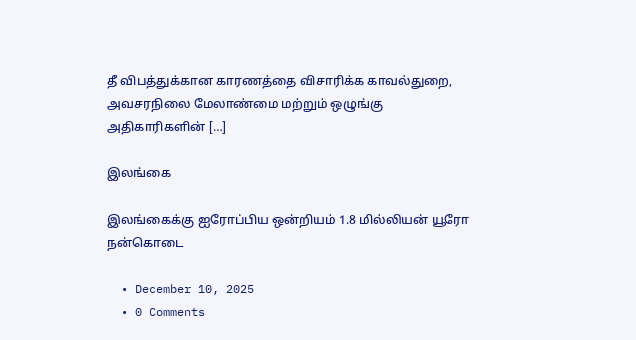தீ விபத்துக்கான காரணத்தை விசாரிக்க காவல்துறை, அவசரநிலை மேலாண்மை மற்றும் ஒழுங்கு அதிகாரிகளின் […]

இலங்கை

இலங்கைக்கு ஐரோப்பிய ஒன்றியம் 1.8 மில்லியன் யூரோ நன்கொடை

  • December 10, 2025
  • 0 Comments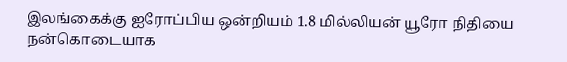இலங்கைக்கு ஐரோப்பிய ஒன்றியம் 1.8 மில்லியன் யூரோ நிதியை நன்கொடையாக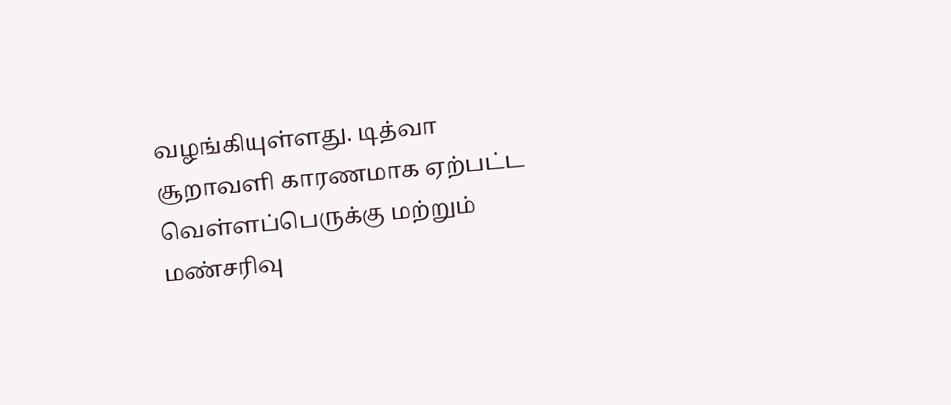வழங்கியுள்ளது. டித்வா சூறாவளி காரணமாக ஏற்பட்ட வெள்ளப்பெருக்கு மற்றும் மண்சரிவு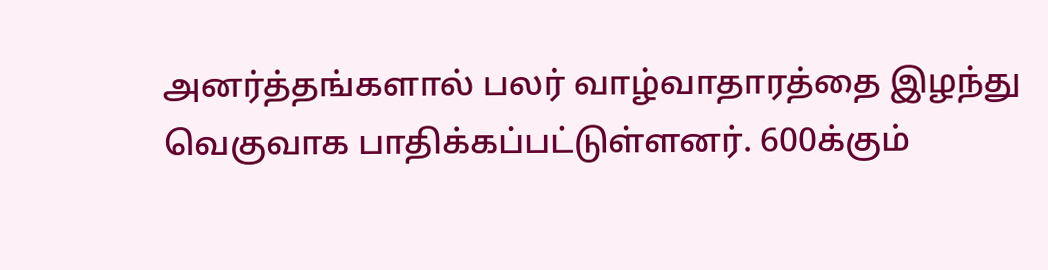அனர்த்தங்களால் பலர் வாழ்வாதாரத்தை இழந்து வெகுவாக பாதிக்கப்பட்டுள்ளனர். 600க்கும்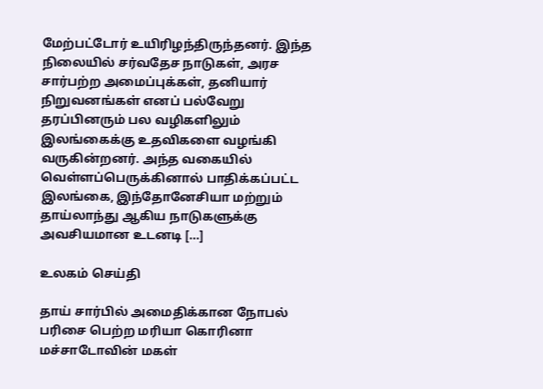மேற்பட்டோர் உயிரிழந்திருந்தனர். இந்த நிலையில் சர்வதேச நாடுகள், அரச சார்பற்ற அமைப்புக்கள், தனியார் நிறுவனங்கள் எனப் பல்வேறு தரப்பினரும் பல வழிகளிலும் இலங்கைக்கு உதவிகளை வழங்கி வருகின்றனர். அந்த வகையில் வெள்ளப்பெருக்கினால் பாதிக்கப்பட்ட இலங்கை, இந்தோனேசியா மற்றும் தாய்லாந்து ஆகிய நாடுகளுக்கு அவசியமான உடனடி […]

உலகம் செய்தி

தாய் சார்பில் அமைதிக்கான நோபல் பரிசை பெற்ற மரியா கொரினா மச்சாடோவின் மகள்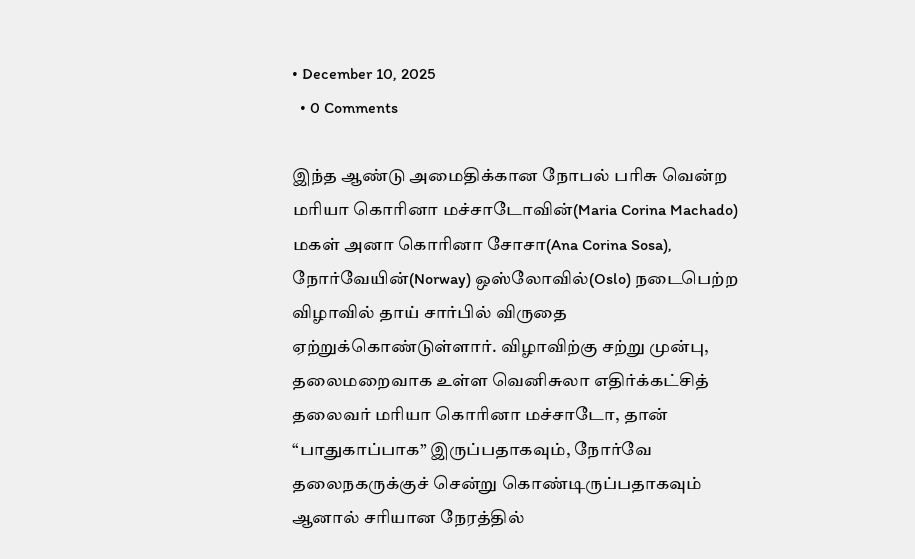• December 10, 2025
  • 0 Comments

இந்த ஆண்டு அமைதிக்கான நோபல் பரிசு வென்ற மரியா கொரினா மச்சாடோவின்(Maria Corina Machado) மகள் அனா கொரினா சோசா(Ana Corina Sosa), நோர்வேயின்(Norway) ஒஸ்லோவில்(Oslo) நடைபெற்ற விழாவில் தாய் சார்பில் விருதை ஏற்றுக்கொண்டுள்ளார். விழாவிற்கு சற்று முன்பு, தலைமறைவாக உள்ள வெனிசுலா எதிர்க்கட்சித் தலைவர் மரியா கொரினா மச்சாடோ, தான் “பாதுகாப்பாக” இருப்பதாகவும், நோர்வே தலைநகருக்குச் சென்று கொண்டிருப்பதாகவும் ஆனால் சரியான நேரத்தில்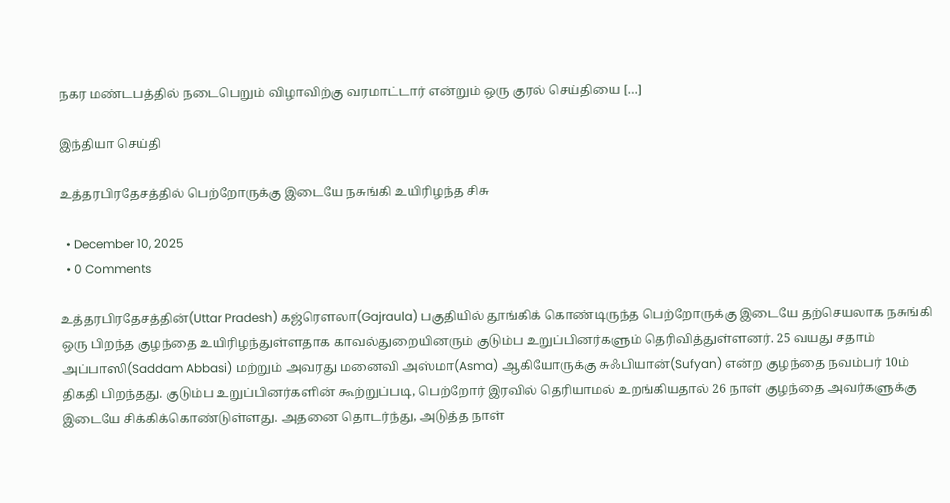நகர மண்டபத்தில் நடைபெறும் விழாவிற்கு வரமாட்டார் என்றும் ஒரு குரல் செய்தியை […]

இந்தியா செய்தி

உத்தரபிரதேசத்தில் பெற்றோருக்கு இடையே நசுங்கி உயிரிழந்த சிசு

  • December 10, 2025
  • 0 Comments

உத்தரபிரதேசத்தின்(Uttar Pradesh) கஜ்ரௌலா(Gajraula) பகுதியில் தூங்கிக் கொண்டிருந்த பெற்றோருக்கு இடையே தற்செயலாக நசுங்கி ஒரு பிறந்த குழந்தை உயிரிழந்துள்ளதாக காவல்துறையினரும் குடும்ப உறுப்பினர்களும் தெரிவித்துள்ளனர். 25 வயது சதாம் அப்பாஸி(Saddam Abbasi) மற்றும் அவரது மனைவி அஸ்மா(Asma) ஆகியோருக்கு சுஃபியான்(Sufyan) என்ற குழந்தை நவம்பர் 10ம் திகதி பிறந்தது. குடும்ப உறுப்பினர்களின் கூற்றுப்படி, பெற்றோர் இரவில் தெரியாமல் உறங்கியதால் 26 நாள் குழந்தை அவர்களுக்கு இடையே சிக்கிக்கொண்டுள்ளது. அதனை தொடர்ந்து, அடுத்த நாள்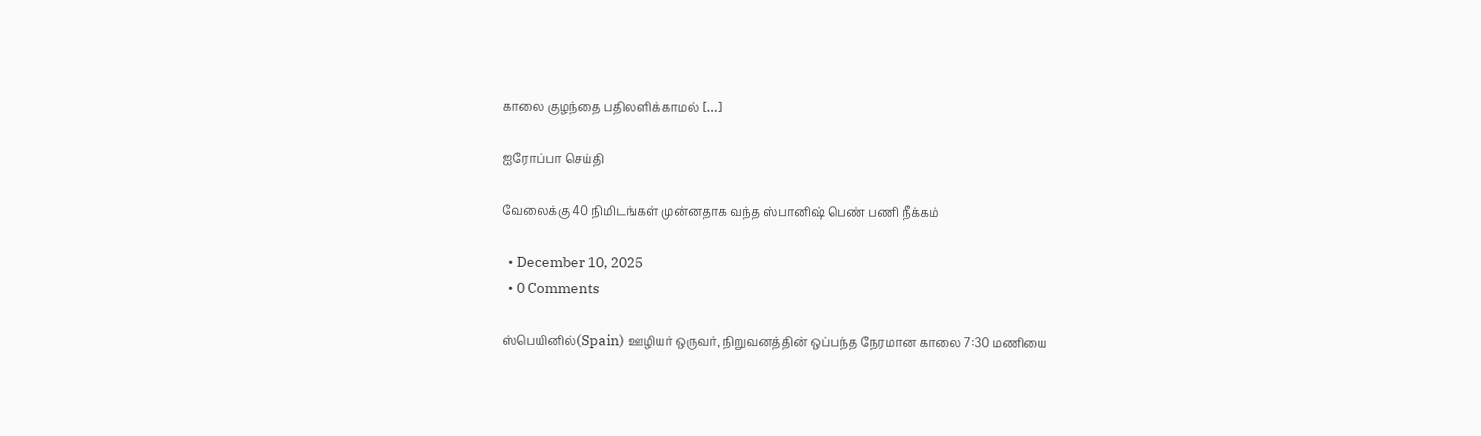காலை குழந்தை பதிலளிக்காமல் […]

ஐரோப்பா செய்தி

வேலைக்கு 40 நிமிடங்கள் முன்னதாக வந்த ஸ்பானிஷ் பெண் பணி நீக்கம்

  • December 10, 2025
  • 0 Comments

ஸ்பெயினில்(Spain) ஊழியர் ஒருவர், நிறுவனத்தின் ஒப்பந்த நேரமான காலை 7:30 மணியை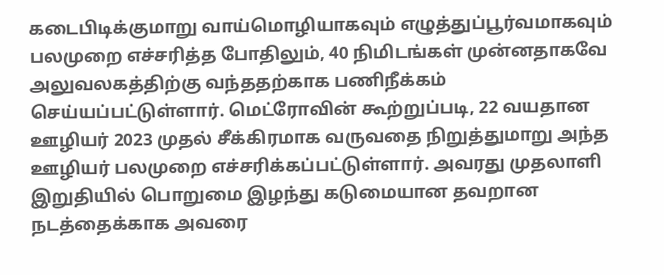கடைபிடிக்குமாறு வாய்மொழியாகவும் எழுத்துப்பூர்வமாகவும் பலமுறை எச்சரித்த போதிலும், 40 நிமிடங்கள் முன்னதாகவே அலுவலகத்திற்கு வந்ததற்காக பணிநீக்கம் செய்யப்பட்டுள்ளார். மெட்ரோவின் கூற்றுப்படி, 22 வயதான ஊழியர் 2023 முதல் சீக்கிரமாக வருவதை நிறுத்துமாறு அந்த ஊழியர் பலமுறை எச்சரிக்கப்பட்டுள்ளார். அவரது முதலாளி இறுதியில் பொறுமை இழந்து கடுமையான தவறான நடத்தைக்காக அவரை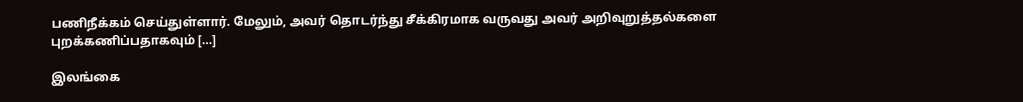பணிநீக்கம் செய்துள்ளார். மேலும், அவர் தொடர்ந்து சீக்கிரமாக வருவது அவர் அறிவுறுத்தல்களை புறக்கணிப்பதாகவும் […]

இலங்கை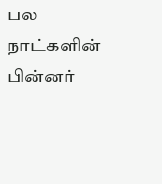பல நாட்களின் பின்னர்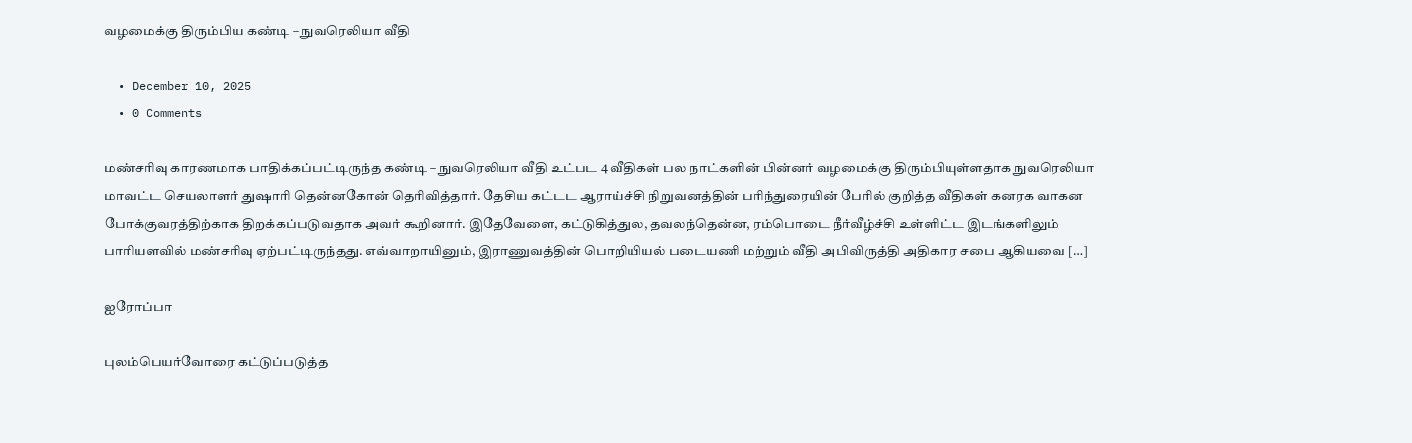வழமைக்கு திரும்பிய கண்டி – நுவரெலியா வீதி

  • December 10, 2025
  • 0 Comments

மண்சரிவு காரணமாக பாதிக்கப்பட்டிருந்த கண்டி – நுவரெலியா வீதி உட்பட 4 வீதிகள் பல நாட்களின் பின்னர் வழமைக்கு திரும்பியுள்ளதாக நுவரெலியா மாவட்ட செயலாளர் துஷாரி தென்னகோன் தெரிவித்தார். தேசிய கட்டட ஆராய்ச்சி நிறுவனத்தின் பரிந்துரையின் பேரில் குறித்த வீதிகள் கனரக வாகன போக்குவரத்திற்காக திறக்கப்படுவதாக அவர் கூறினார். இதேவேளை, கட்டுகித்துல, தவலந்தென்ன, ரம்பொடை நீர்வீழ்ச்சி உள்ளிட்ட இடங்களிலும் பாரியளவில் மண்சரிவு ஏற்பட்டிருந்தது. எவ்வாறாயினும், இராணுவத்தின் பொறியியல் படையணி மற்றும் வீதி அபிவிருத்தி அதிகார சபை ஆகியவை […]

ஐரோப்பா

புலம்பெயர்வோரை கட்டுப்படுத்த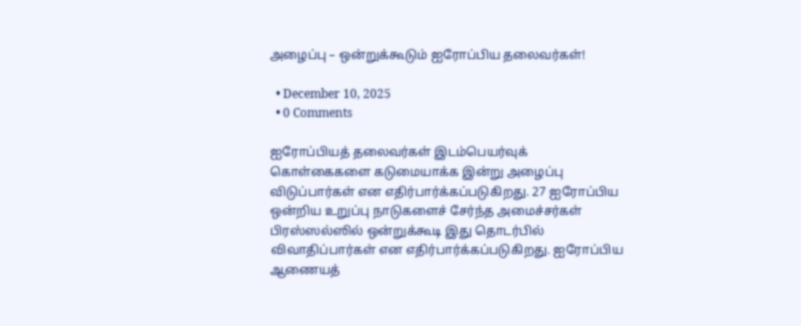அழைப்பு – ஒன்றுக்கூடும் ஐரோப்பிய தலைவர்கள்!

  • December 10, 2025
  • 0 Comments

ஐரோப்பியத் தலைவர்கள் இடம்பெயர்வுக் கொள்கைகளை கடுமையாக்க இன்று அழைப்பு விடுப்பார்கள் என எதிர்பார்க்கப்படுகிறது. 27 ஐரோப்பிய ஒன்றிய உறுப்பு நாடுகளைச் சேர்ந்த அமைச்சர்கள் பிரஸ்ஸல்ஸில் ஒன்றுக்கூடி இது தொடர்பில் விவாதிப்பார்கள் என எதிர்பார்க்கப்படுகிறது. ஐரோப்பிய ஆணையத்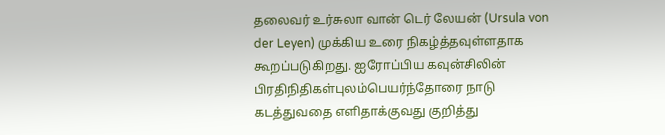தலைவர் உர்சுலா வான் டெர் லேயன் (Ursula von der Leyen) முக்கிய உரை நிகழ்த்தவுள்ளதாக கூறப்படுகிறது. ஐரோப்பிய கவுன்சிலின் பிரதிநிதிகள்புலம்பெயர்ந்தோரை நாடு கடத்துவதை எளிதாக்குவது குறித்து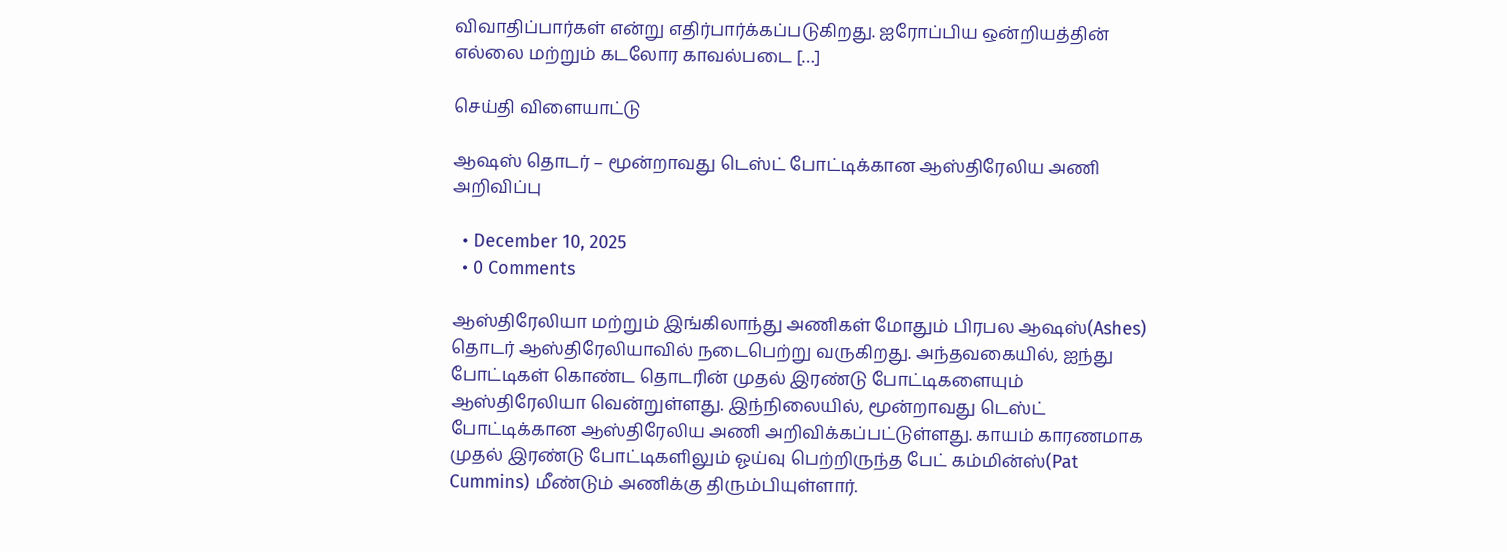விவாதிப்பார்கள் என்று எதிர்பார்க்கப்படுகிறது. ஐரோப்பிய ஒன்றியத்தின் எல்லை மற்றும் கடலோர காவல்படை […]

செய்தி விளையாட்டு

ஆஷஸ் தொடர் – மூன்றாவது டெஸ்ட் போட்டிக்கான ஆஸ்திரேலிய அணி அறிவிப்பு

  • December 10, 2025
  • 0 Comments

ஆஸ்திரேலியா மற்றும் இங்கிலாந்து அணிகள் மோதும் பிரபல ஆஷஸ்(Ashes) தொடர் ஆஸ்திரேலியாவில் நடைபெற்று வருகிறது. அந்தவகையில், ஐந்து போட்டிகள் கொண்ட தொடரின் முதல் இரண்டு போட்டிகளையும் ஆஸ்திரேலியா வென்றுள்ளது. இந்நிலையில், மூன்றாவது டெஸ்ட் போட்டிக்கான ஆஸ்திரேலிய அணி அறிவிக்கப்பட்டுள்ளது. காயம் காரணமாக முதல் இரண்டு போட்டிகளிலும் ஓய்வு பெற்றிருந்த பேட் கம்மின்ஸ்(Pat Cummins) மீண்டும் அணிக்கு திரும்பியுள்ளார்.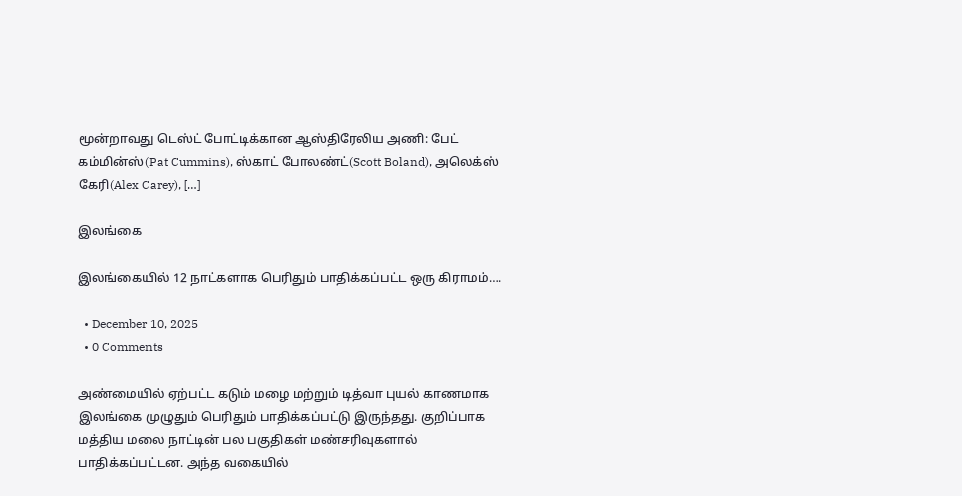மூன்றாவது டெஸ்ட் போட்டிக்கான ஆஸ்திரேலிய அணி: பேட் கம்மின்ஸ்(Pat Cummins), ஸ்காட் போலண்ட்(Scott Boland), அலெக்ஸ் கேரி(Alex Carey), […]

இலங்கை

இலங்கையில் 12 நாட்களாக பெரிதும் பாதிக்கப்பட்ட ஒரு கிராமம்….

  • December 10, 2025
  • 0 Comments

அண்மையில் ஏற்பட்ட கடும் மழை மற்றும் டித்வா புயல் காணமாக இலங்கை முழுதும் பெரிதும் பாதிக்கப்பட்டு இருந்தது. குறிப்பாக மத்திய மலை நாட்டின் பல பகுதிகள் மண்சரிவுகளால் பாதிக்கப்பட்டன. அந்த வகையில்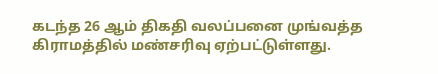கடந்த 26 ஆம் திகதி வலப்பனை முங்வத்த கிராமத்தில் மண்சரிவு ஏற்பட்டுள்ளது.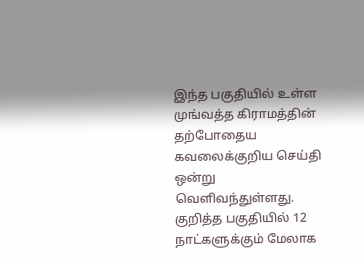இந்த பகுதியில் உள்ள முங்வத்த கிராமத்தின் தற்போதைய கவலைக்குறிய செய்தி ஒன்று வெளிவந்துள்ளது. குறித்த பகுதியில் 12 நாட்களுக்கும் மேலாக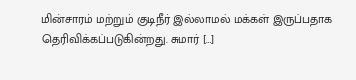மின்சாரம் மற்றும் குடிநீர் இல்லாமல் மக்கள் இருப்பதாக தெரிவிக்கப்படுகின்றது. சுமார் […]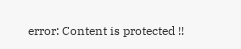error: Content is protected !!